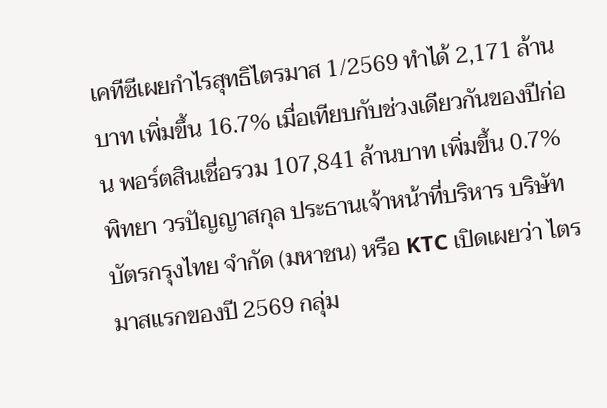เคทีซีเผยกำไรสุทธิไตรมาส 1/2569 ทำได้ 2,171 ล้านบาท เพิ่มขึ้น 16.7% เมื่อเทียบกับช่วงเดียวกันของปีก่อน พอร์ตสินเชื่อรวม 107,841 ล้านบาท เพิ่มขึ้น 0.7%
พิทยา วรปัญญาสกุล ประธานเจ้าหน้าที่บริหาร บริษัท บัตรกรุงไทย จำกัด (มหาชน) หรือ KTC เปิดเผยว่า ไตรมาสแรกของปี 2569 กลุ่ม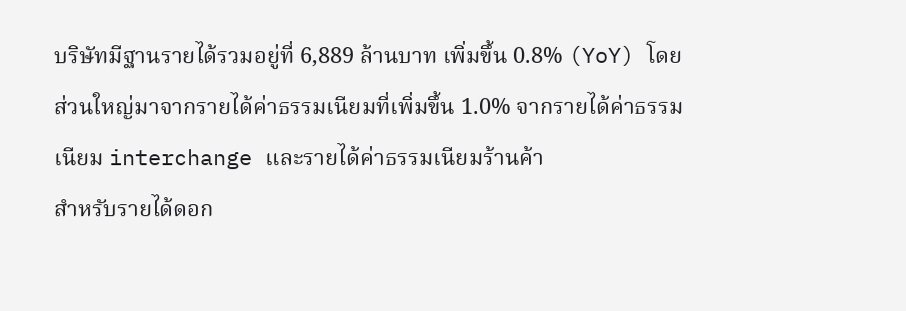บริษัทมีฐานรายได้รวมอยู่ที่ 6,889 ล้านบาท เพิ่มขึ้น 0.8% (YoY) โดยส่วนใหญ่มาจากรายได้ค่าธรรมเนียมที่เพิ่มขึ้น 1.0% จากรายได้ค่าธรรมเนียม interchange และรายได้ค่าธรรมเนียมร้านค้า
สำหรับรายได้ดอก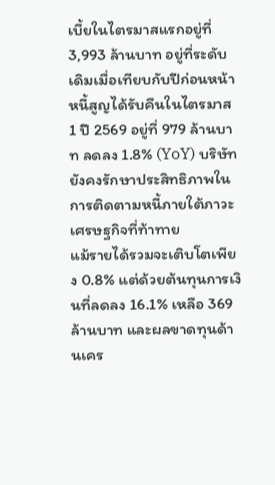เบี้ยในไตรมาสแรกอยู่ที่ 3,993 ล้านบาท อยู่ที่ระดับเดิมเมื่อเทียบกับปีก่อนหน้า หนี้สูญได้รับคืนในไตรมาส 1 ปี 2569 อยู่ที่ 979 ล้านบาท ลดลง 1.8% (YoY) บริษัทยังคงรักษาประสิทธิภาพในการติดตามหนี้ภายใต้ภาวะเศรษฐกิจที่ท้าทาย
แม้รายได้รวมจะเติบโตเพียง 0.8% แต่ด้วยต้นทุนการเงินที่ลดลง 16.1% เหลือ 369 ล้านบาท และผลขาดทุนด้านเคร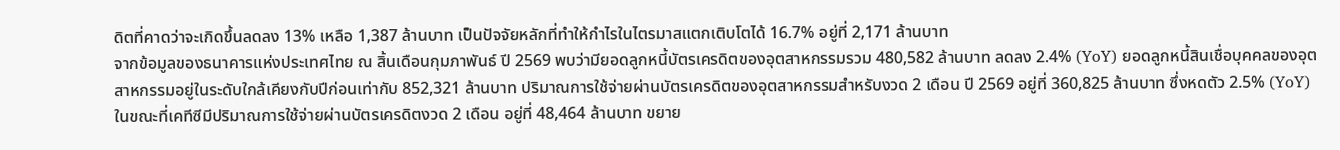ดิตที่คาดว่าจะเกิดขึ้นลดลง 13% เหลือ 1,387 ล้านบาท เป็นปัจจัยหลักที่ทำให้กำไรในไตรมาสแตกเติบโตได้ 16.7% อยู่ที่ 2,171 ล้านบาท
จากข้อมูลของธนาคารแห่งประเทศไทย ณ สิ้นเดือนกุมภาพันธ์ ปี 2569 พบว่ามียอดลูกหนี้บัตรเครดิตของอุตสาหกรรมรวม 480,582 ล้านบาท ลดลง 2.4% (YoY) ยอดลูกหนี้สินเชื่อบุคคลของอุตสาหกรรมอยู่ในระดับใกล้เคียงกับปีก่อนเท่ากับ 852,321 ล้านบาท ปริมาณการใช้จ่ายผ่านบัตรเครดิตของอุตสาหกรรมสำหรับงวด 2 เดือน ปี 2569 อยู่ที่ 360,825 ล้านบาท ซึ่งหดตัว 2.5% (YoY)
ในขณะที่เคทีซีมีปริมาณการใช้จ่ายผ่านบัตรเครดิตงวด 2 เดือน อยู่ที่ 48,464 ล้านบาท ขยาย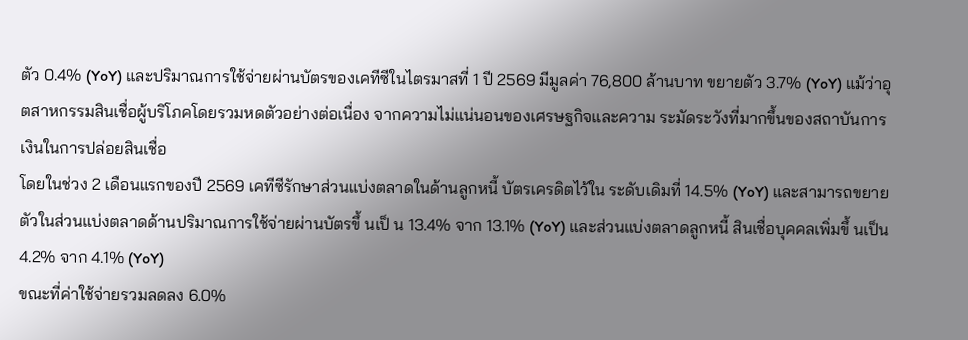ตัว 0.4% (YoY) และปริมาณการใช้จ่ายผ่านบัตรของเคทีซีในไตรมาสที่ 1 ปี 2569 มีมูลค่า 76,800 ล้านบาท ขยายตัว 3.7% (YoY) แม้ว่าอุตสาหกรรมสินเชื่อผู้บริโภคโดยรวมหดตัวอย่างต่อเนื่อง จากความไม่แน่นอนของเศรษฐกิจและความ ระมัดระวังที่มากขึ้นของสถาบันการเงินในการปล่อยสินเชื่อ
โดยในช่วง 2 เดือนแรกของปี 2569 เคทีซีรักษาส่วนแบ่งตลาดในด้านลูกหนี้ บัตรเครดิตไว้ใน ระดับเดิมที่ 14.5% (YoY) และสามารถขยายตัวในส่วนแบ่งตลาดด้านปริมาณการใช้จ่ายผ่านบัตรขึ้ นเป็ น 13.4% จาก 13.1% (YoY) และส่วนแบ่งตลาดลูกหนี้ สินเชื่อบุคคลเพิ่มขึ้ นเป็น 4.2% จาก 4.1% (YoY)
ขณะที่ค่าใช้จ่ายรวมลดลง 6.0%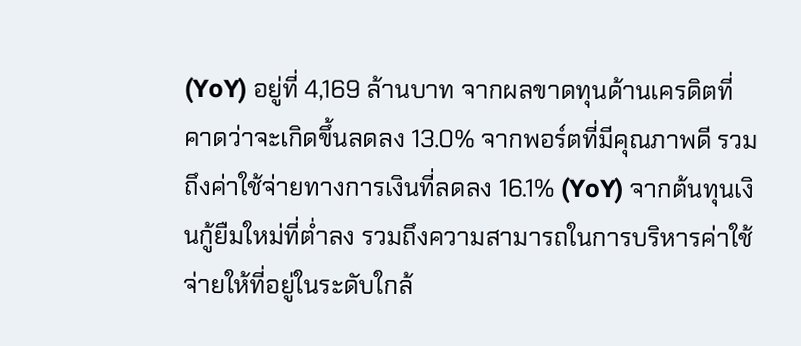(YoY) อยู่ที่ 4,169 ล้านบาท จากผลขาดทุนด้านเครดิตที่คาดว่าจะเกิดขึ้นลดลง 13.0% จากพอร์ตที่มีคุณภาพดี รวมถึงค่าใช้จ่ายทางการเงินที่ลดลง 16.1% (YoY) จากต้นทุนเงินกู้ยืมใหม่ที่ต่ำลง รวมถึงความสามารถในการบริหารค่าใช้จ่ายให้ที่อยู่ในระดับใกล้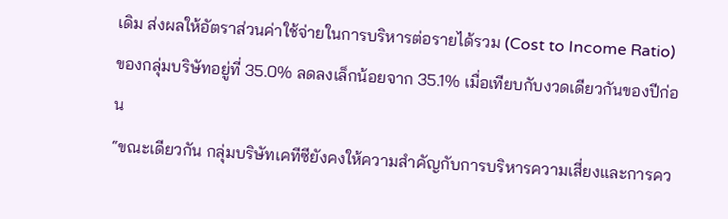เดิม ส่งผลให้อัตราส่วนค่าใช้จ่ายในการบริหารต่อรายได้รวม (Cost to Income Ratio) ของกลุ่มบริษัทอยู่ที่ 35.0% ลดลงเล็กน้อยจาก 35.1% เมื่อเทียบกับงวดเดียวกันของปีก่อน
“ขณะเดียวกัน กลุ่มบริษัทเคทีซียังคงให้ความสำคัญกับการบริหารความเสี่ยงและการคว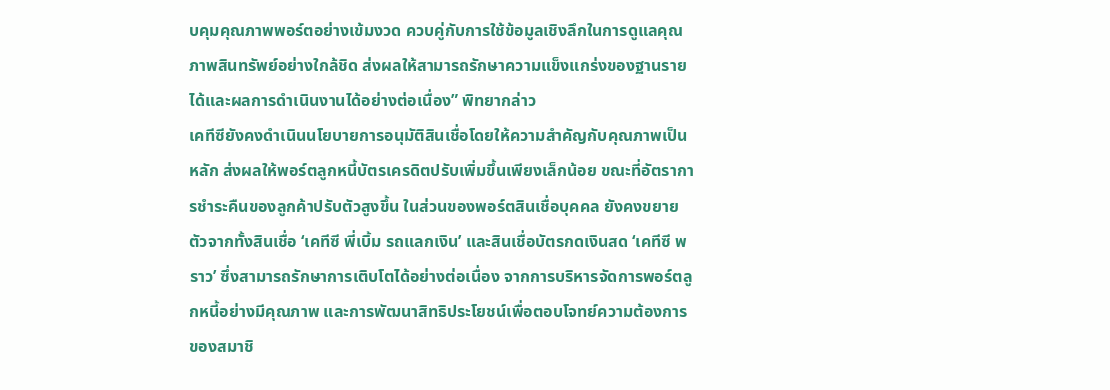บคุมคุณภาพพอร์ตอย่างเข้มงวด ควบคู่กับการใช้ข้อมูลเชิงลึกในการดูแลคุณภาพสินทรัพย์อย่างใกล้ชิด ส่งผลให้สามารถรักษาความแข็งแกร่งของฐานรายได้และผลการดำเนินงานได้อย่างต่อเนื่อง” พิทยากล่าว
เคทีซียังคงดำเนินนโยบายการอนุมัติสินเชื่อโดยให้ความสำคัญกับคุณภาพเป็นหลัก ส่งผลให้พอร์ตลูกหนี้บัตรเครดิตปรับเพิ่มขึ้นเพียงเล็กน้อย ขณะที่อัตราการชำระคืนของลูกค้าปรับตัวสูงขึ้น ในส่วนของพอร์ตสินเชื่อบุคคล ยังคงขยายตัวจากทั้งสินเชื่อ ‘เคทีซี พี่เบิ้ม รถแลกเงิน’ และสินเชื่อบัตรกดเงินสด ‘เคทีซี พราว’ ซึ่งสามารถรักษาการเติบโตได้อย่างต่อเนื่อง จากการบริหารจัดการพอร์ตลูกหนี้อย่างมีคุณภาพ และการพัฒนาสิทธิประโยชน์เพื่อตอบโจทย์ความต้องการของสมาชิ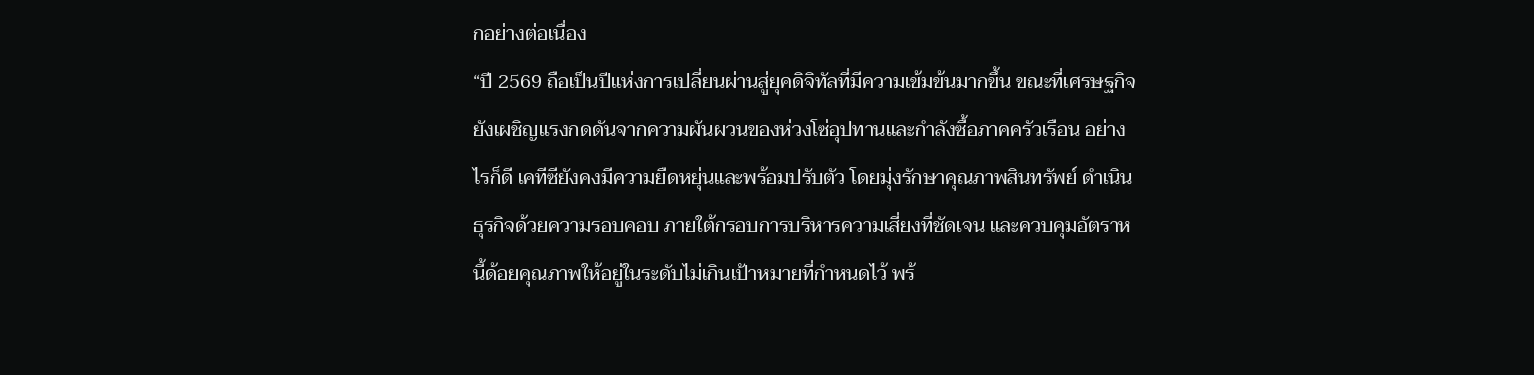กอย่างต่อเนื่อง
“ปี 2569 ถือเป็นปีแห่งการเปลี่ยนผ่านสู่ยุคดิจิทัลที่มีความเข้มข้นมากขึ้น ขณะที่เศรษฐกิจยังเผชิญแรงกดดันจากความผันผวนของห่วงโซ่อุปทานและกำลังซื้อภาคครัวเรือน อย่างไรก็ดี เคทีซียังคงมีความยืดหยุ่นและพร้อมปรับตัว โดยมุ่งรักษาคุณภาพสินทรัพย์ ดำเนินธุรกิจด้วยความรอบคอบ ภายใต้กรอบการบริหารความเสี่ยงที่ชัดเจน และควบคุมอัตราหนี้ด้อยคุณภาพให้อยู่ในระดับไม่เกินเป้าหมายที่กำหนดไว้ พร้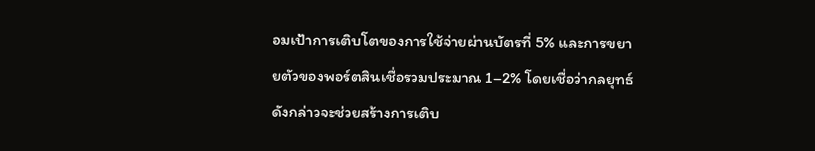อมเป้าการเติบโตของการใช้จ่ายผ่านบัตรที่ 5% และการขยายตัวของพอร์ตสินเชื่อรวมประมาณ 1–2% โดยเชื่อว่ากลยุทธ์ดังกล่าวจะช่วยสร้างการเติบ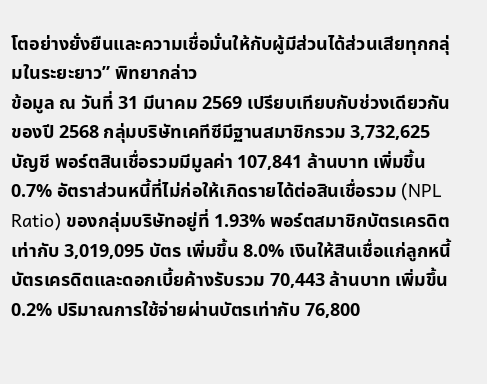โตอย่างยั่งยืนและความเชื่อมั่นให้กับผู้มีส่วนได้ส่วนเสียทุกกลุ่มในระยะยาว” พิทยากล่าว
ข้อมูล ณ วันที่ 31 มีนาคม 2569 เปรียบเทียบกับช่วงเดียวกันของปี 2568 กลุ่มบริษัทเคทีซีมีฐานสมาชิกรวม 3,732,625 บัญชี พอร์ตสินเชื่อรวมมีมูลค่า 107,841 ล้านบาท เพิ่มขึ้น 0.7% อัตราส่วนหนี้ที่ไม่ก่อให้เกิดรายได้ต่อสินเชื่อรวม (NPL Ratio) ของกลุ่มบริษัทอยู่ที่ 1.93% พอร์ตสมาชิกบัตรเครดิตเท่ากับ 3,019,095 บัตร เพิ่มขึ้น 8.0% เงินให้สินเชื่อแก่ลูกหนี้บัตรเครดิตและดอกเบี้ยค้างรับรวม 70,443 ล้านบาท เพิ่มขึ้น 0.2% ปริมาณการใช้จ่ายผ่านบัตรเท่ากับ 76,800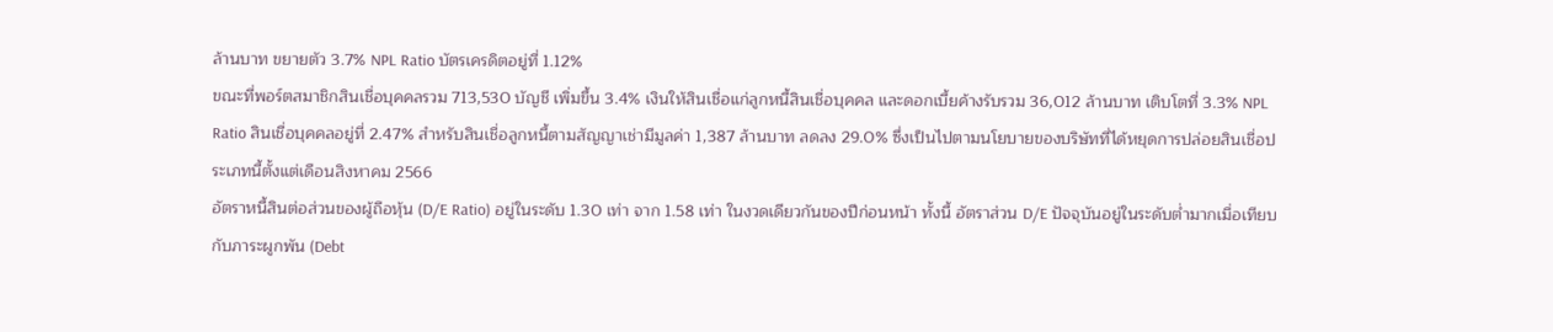ล้านบาท ขยายตัว 3.7% NPL Ratio บัตรเครดิตอยู่ที่ 1.12%
ขณะที่พอร์ตสมาชิกสินเชื่อบุคคลรวม 713,530 บัญชี เพิ่มขึ้น 3.4% เงินให้สินเชื่อแก่ลูกหนี้สินเชื่อบุคคล และดอกเบี้ยค้างรับรวม 36,012 ล้านบาท เติบโตที่ 3.3% NPL Ratio สินเชื่อบุคคลอยู่ที่ 2.47% สำหรับสินเชื่อลูกหนี้ตามสัญญาเช่ามีมูลค่า 1,387 ล้านบาท ลดลง 29.0% ซึ่งเป็นไปตามนโยบายของบริษัทที่ได้หยุดการปล่อยสินเชื่อประเภทนี้ตั้งแต่เดือนสิงหาคม 2566
อัตราหนี้สินต่อส่วนของผู้ถือหุ้น (D/E Ratio) อยู่ในระดับ 1.30 เท่า จาก 1.58 เท่า ในงวดเดียวกันของปีก่อนหน้า ทั้งนี้ อัตราส่วน D/E ปัจจุบันอยู่ในระดับต่ำมากเมื่อเทียบกับภาระผูกพัน (Debt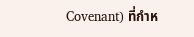Covenant) ที่กำห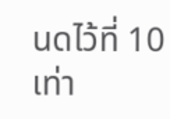นดไว้ที่ 10 เท่า